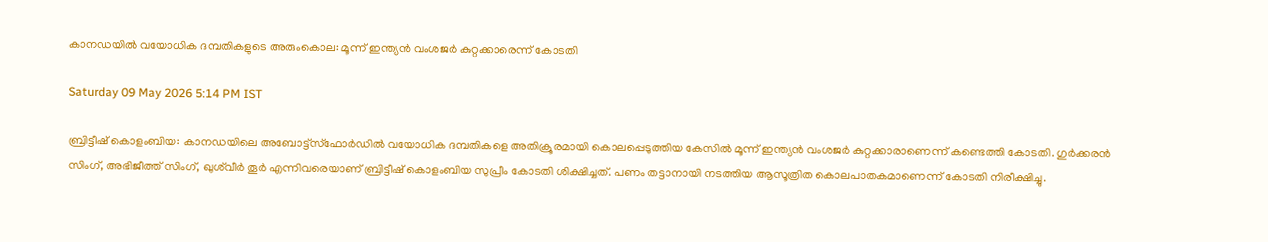കാനഡയിൽ വയോധിക ദമ്പതികളുടെ അരുംകൊല: മൂന്ന് ഇന്ത്യൻ വംശജർ കുറ്റക്കാരെന്ന് കോടതി

Saturday 09 May 2026 5:14 PM IST

ബ്രിട്ടീഷ് കൊളംബിയ: കാനഡയിലെ അബോട്ട്‌സ്‌ഫോർഡിൽ വയോധിക ദമ്പതികളെ അതിക്രൂരമായി കൊലപ്പെടുത്തിയ കേസിൽ മൂന്ന് ഇന്ത്യൻ വംശജർ കുറ്റക്കാരാണെന്ന് കണ്ടെത്തി കോടതി. ഗുർക്കരൻ സിംഗ്, അഭിജീത്ത് സിംഗ്, ഖുശ്‍വീർ തൂർ എന്നിവരെയാണ് ബ്രിട്ടീഷ് കൊളംബിയ സുപ്രീം കോടതി ശിക്ഷിച്ചത്. പണം തട്ടാനായി നടത്തിയ ആസൂത്രിത കൊലപാതകമാണെന്ന് കോടതി നിരീക്ഷിച്ചു.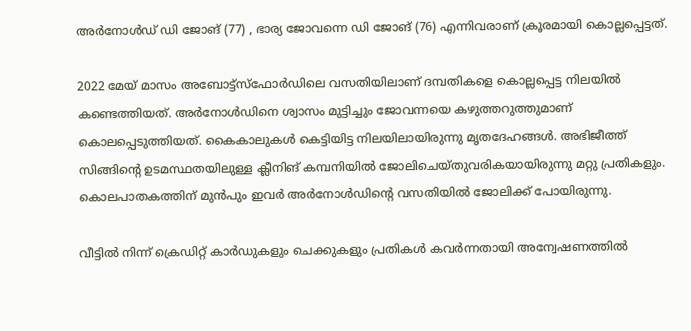അർനോൾഡ് ഡി ജോങ് (77) , ഭാര്യ ജോവന്നെ ഡി ജോങ് (76) എന്നിവരാണ് ക്രൂരമായി കൊല്ലപ്പെട്ടത്.

2022 മേയ് മാസം അബോട്ട്സ്ഫോർഡിലെ വസതിയിലാണ് ദമ്പതികളെ കൊല്ലപ്പെട്ട നിലയിൽ കണ്ടെത്തിയത്. അർനോൾഡിനെ ശ്വാസം മുട്ടിച്ചും ജോവന്നയെ കഴുത്തറുത്തുമാണ് കൊലപ്പെടുത്തിയത്. കൈകാലുകൾ കെട്ടിയിട്ട നിലയിലായിരുന്നു മൃതദേഹങ്ങൾ. അഭിജീത്ത് സിങ്ങിന്റെ ഉടമസ്ഥതയിലുള്ള ക്ലീനിങ് കമ്പനിയിൽ ജോലിചെയ്തുവരികയായിരുന്നു മറ്റു പ്രതികളും. കൊലപാതകത്തിന് മുൻപും ഇവ‍ർ‍ അർനോൾഡിന്റെ വസതിയിൽ ജോലിക്ക് പോയിരുന്നു.

വീട്ടിൽ നിന്ന് ക്രെഡിറ്റ് കാർഡുകളും ചെക്കുകളും പ്രതികൾ കവർന്നതായി അന്വേഷണത്തിൽ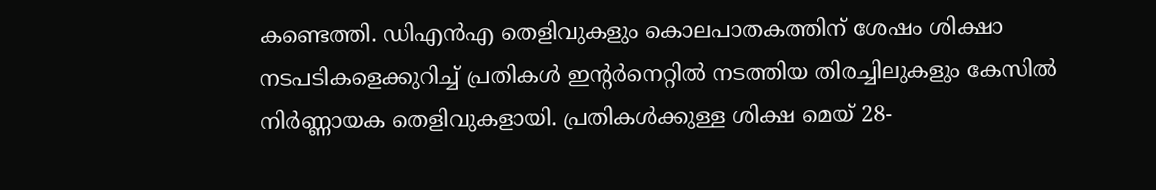കണ്ടെത്തി. ഡിഎൻഎ തെളിവുകളും കൊലപാതകത്തിന് ശേഷം ശിക്ഷാ നടപടികളെക്കുറിച്ച് പ്രതികൾ ഇന്റർനെറ്റിൽ നടത്തിയ തിരച്ചിലുകളും കേസിൽ നിർണ്ണായക തെളിവുകളായി. പ്രതികൾക്കുള്ള ശിക്ഷ മെയ് 28-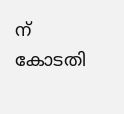ന് കോടതി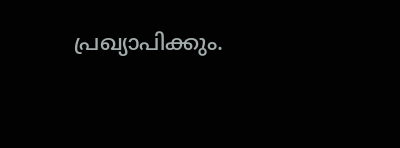പ്രഖ്യാപിക്കും.